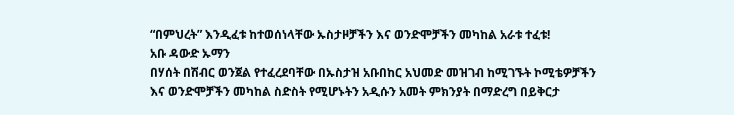“በምህረት” እንዲፈቱ ከተወሰነላቸው ኡስታዞቻችን እና ወንድሞቻችን መካከል አራቱ ተፈቱ!
አቡ ዳውድ ኡማን
በሃሰት በሽብር ወንጀል የተፈረደባቸው በኡስታዝ አቡበከር አህመድ መዝገብ ከሚገኙት ኮሚቴዎቻችን እና ወንድሞቻችን መካከል ስድስት የሚሆኑትን አዲሱን አመት ምክንያት በማድረግ በይቅርታ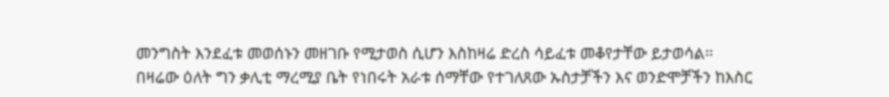መንግስት እንደፈቱ መወሰኑን መዘገቡ የሚታወስ ሲሆን እስከዛሬ ድረስ ሳይፈቱ መቆየታቸው ይታወሳል፡፡
በዛሬው ዕለት ግን ቃሊቲ ማረሚያ ቤት የነበሩት አራቱ ሰማቸው የተገለጸው ኡስታቻችን እና ወንድሞቻችን ከእስር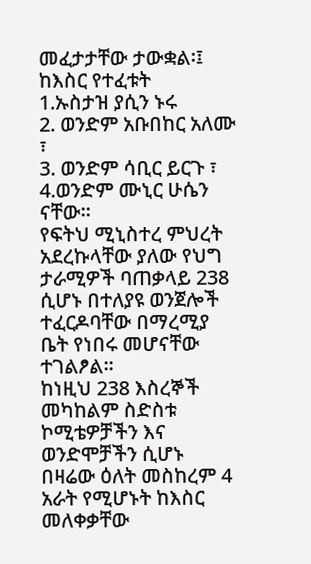መፈታታቸው ታውቋል፡፤
ከእስር የተፈቱት
1.ኡስታዝ ያሲን ኑሩ
2. ወንድም አቡበከር አለሙ ፣
3. ወንድም ሳቢር ይርጉ ፣
4.ወንድም ሙኒር ሁሴን ናቸው፡፡
የፍትህ ሚኒስተረ ምህረት አደረኩላቸው ያለው የህግ ታራሚዎች ባጠቃላይ 238 ሲሆኑ በተለያዩ ወንጀሎች ተፈርዶባቸው በማረሚያ ቤት የነበሩ መሆናቸው ተገልፆል፡፡
ከነዚህ 238 እስረኞች መካከልም ስድስቱ ኮሚቴዎቻችን እና ወንድሞቻችን ሲሆኑ በዛሬው ዕለት መስከረም 4 አራት የሚሆኑት ከእስር መለቀቃቸው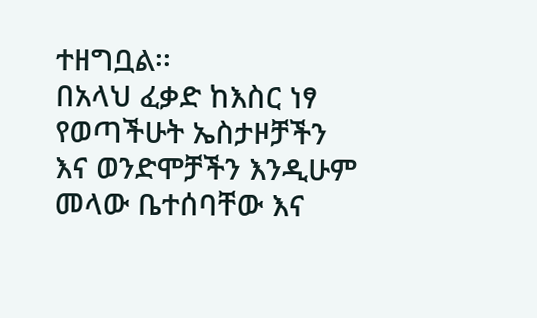ተዘግቧል፡፡
በአላህ ፈቃድ ከእስር ነፃ የወጣችሁት ኤስታዞቻችን እና ወንድሞቻችን እንዲሁም መላው ቤተሰባቸው እና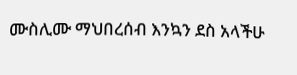ሙስሊሙ ማህበረሰብ እንኳን ደስ አላችሁ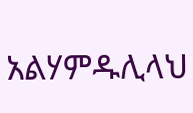አልሃምዱሊላህ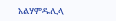አልሃምዱሊላ